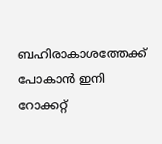ബഹിരാകാശത്തേക്ക് പോകാൻ ഇനി റോക്കറ്റ്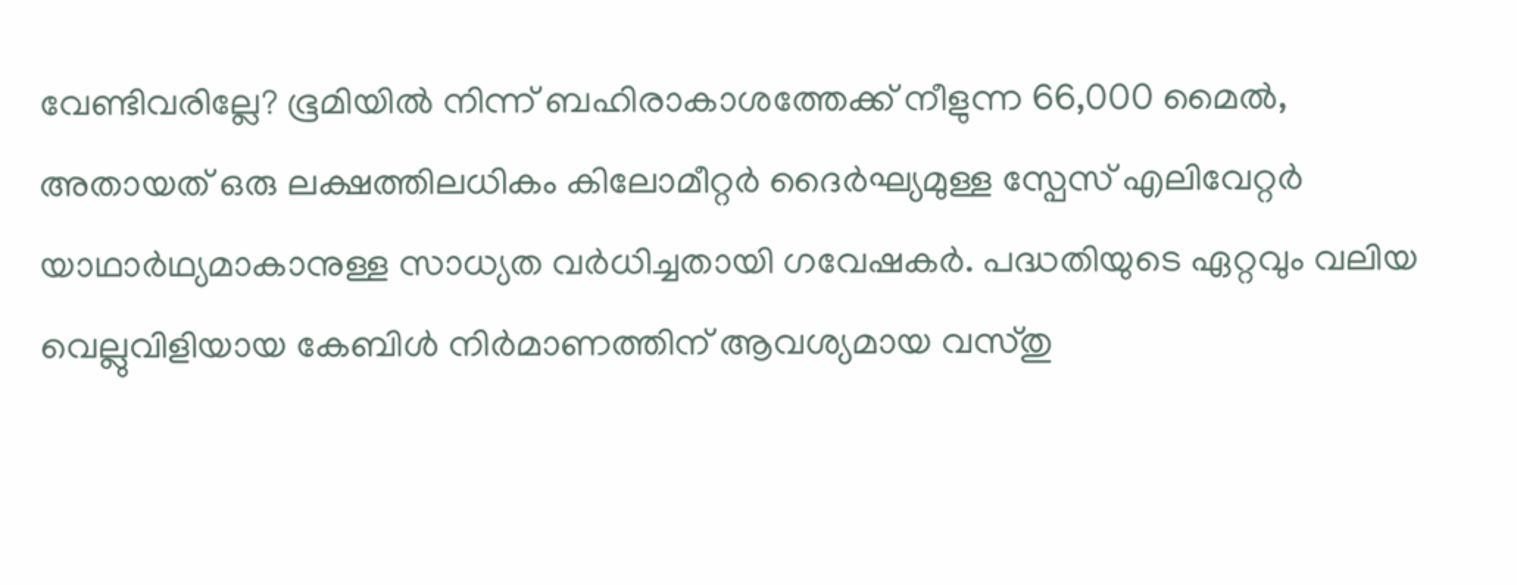വേണ്ടിവരില്ലേ? ഭൂമിയിൽ നിന്ന് ബഹിരാകാശത്തേക്ക് നീളുന്ന 66,000 മൈൽ, അതായത് ഒരു ലക്ഷത്തിലധികം കിലോമീറ്റർ ദൈർഘ്യമുള്ള സ്പേസ് എലിവേറ്റർ യാഥാർഥ്യമാകാനുള്ള സാധ്യത വർധിച്ചതായി ഗവേഷകർ. പദ്ധതിയുടെ ഏറ്റവും വലിയ വെല്ലുവിളിയായ കേബിൾ നിർമാണത്തിന് ആവശ്യമായ വസ്തു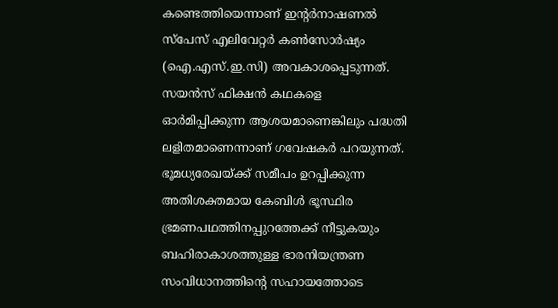കണ്ടെത്തിയെന്നാണ് ഇന്റർനാഷണൽ സ്പേസ് എലിവേറ്റർ കൺസോർഷ്യം (ഐ.എസ്.ഇ.സി) അവകാശപ്പെടുന്നത്.
സയൻസ് ഫിക്ഷൻ കഥകളെ ഓർമിപ്പിക്കുന്ന ആശയമാണെങ്കിലും പദ്ധതി ലളിതമാണെന്നാണ് ഗവേഷകർ പറയുന്നത്. ഭൂമധ്യരേഖയ്ക്ക് സമീപം ഉറപ്പിക്കുന്ന അതിശക്തമായ കേബിൾ ഭൂസ്ഥിര ഭ്രമണപഥത്തിനപ്പുറത്തേക്ക് നീട്ടുകയും ബഹിരാകാശത്തുള്ള ഭാരനിയന്ത്രണ സംവിധാനത്തിന്റെ സഹായത്തോടെ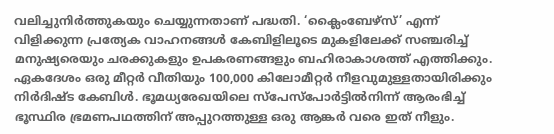വലിച്ചുനിർത്തുകയും ചെയ്യുന്നതാണ് പദ്ധതി. ‘ക്ലൈംബേഴ്സ്’ എന്ന് വിളിക്കുന്ന പ്രത്യേക വാഹനങ്ങൾ കേബിളിലൂടെ മുകളിലേക്ക് സഞ്ചരിച്ച് മനുഷ്യരെയും ചരക്കുകളും ഉപകരണങ്ങളും ബഹിരാകാശത്ത് എത്തിക്കും.
ഏകദേശം ഒരു മീറ്റർ വീതിയും 100,000 കിലോമീറ്റർ നീളവുമുള്ളതായിരിക്കും നിർദിഷ്ട കേബിൾ. ഭൂമധ്യരേഖയിലെ സ്പേസ്പോർട്ടിൽനിന്ന് ആരംഭിച്ച് ഭൂസ്ഥിര ഭ്രമണപഥത്തിന് അപ്പുറത്തുള്ള ഒരു ആങ്കർ വരെ ഇത് നീളും.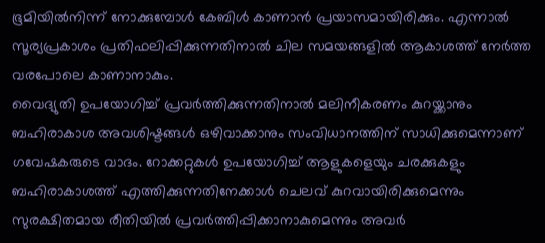ഭൂമിയിൽനിന്ന് നോക്കുമ്പോൾ കേബിൾ കാണാൻ പ്രയാസമായിരിക്കും. എന്നാൽ സൂര്യപ്രകാശം പ്രതിഫലിപ്പിക്കുന്നതിനാൽ ചില സമയങ്ങളിൽ ആകാശത്ത് നേർത്ത വരപോലെ കാണാനാകും.
വൈദ്യുതി ഉപയോഗിച്ച് പ്രവർത്തിക്കുന്നതിനാൽ മലിനീകരണം കുറയ്ക്കാനും ബഹിരാകാശ അവശിഷ്ടങ്ങൾ ഒഴിവാക്കാനും സംവിധാനത്തിന് സാധിക്കുമെന്നാണ് ഗവേഷകരുടെ വാദം. റോക്കറ്റുകൾ ഉപയോഗിച്ച് ആളുകളെയും ചരക്കുകളും ബഹിരാകാശത്ത് എത്തിക്കുന്നതിനേക്കാൾ ചെലവ് കുറവായിരിക്കുമെന്നും സുരക്ഷിതമായ രീതിയിൽ പ്രവർത്തിപ്പിക്കാനാകുമെന്നും അവർ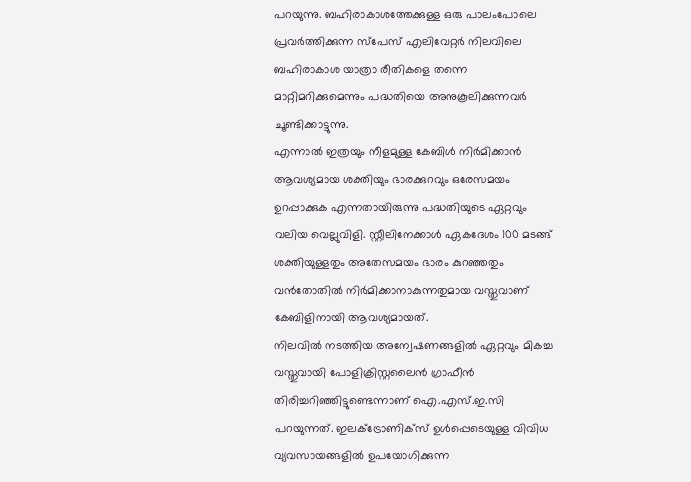പറയുന്നു. ബഹിരാകാശത്തേക്കുള്ള ഒരു പാലംപോലെ പ്രവർത്തിക്കുന്ന സ്പേസ് എലിവേറ്റർ നിലവിലെ ബഹിരാകാശ യാത്രാ രീതികളെ തന്നെ മാറ്റിമറിക്കുമെന്നും പദ്ധതിയെ അനുകൂലിക്കുന്നവർ ചൂണ്ടിക്കാട്ടുന്നു.
എന്നാൽ ഇത്രയും നീളമുള്ള കേബിൾ നിർമിക്കാൻ ആവശ്യമായ ശക്തിയും ഭാരക്കുറവും ഒരേസമയം ഉറപ്പാക്കുക എന്നതായിരുന്നു പദ്ധതിയുടെ ഏറ്റവും വലിയ വെല്ലുവിളി. സ്റ്റീലിനേക്കാൾ ഏകദേശം 100 മടങ്ങ് ശക്തിയുള്ളതും അതേസമയം ഭാരം കുറഞ്ഞതും വൻതോതിൽ നിർമിക്കാനാകുന്നതുമായ വസ്തുവാണ് കേബിളിനായി ആവശ്യമായത്.
നിലവിൽ നടത്തിയ അന്വേഷണങ്ങളിൽ ഏറ്റവും മികച്ച വസ്തുവായി പോളിക്രിസ്റ്റലൈൻ ഗ്രാഫീൻ തിരിച്ചറിഞ്ഞിട്ടുണ്ടെന്നാണ് ഐ.എസ്.ഇ.സി പറയുന്നത്. ഇലക്ട്രോണിക്സ് ഉൾപ്പെടെയുള്ള വിവിധ വ്യവസായങ്ങളിൽ ഉപയോഗിക്കുന്ന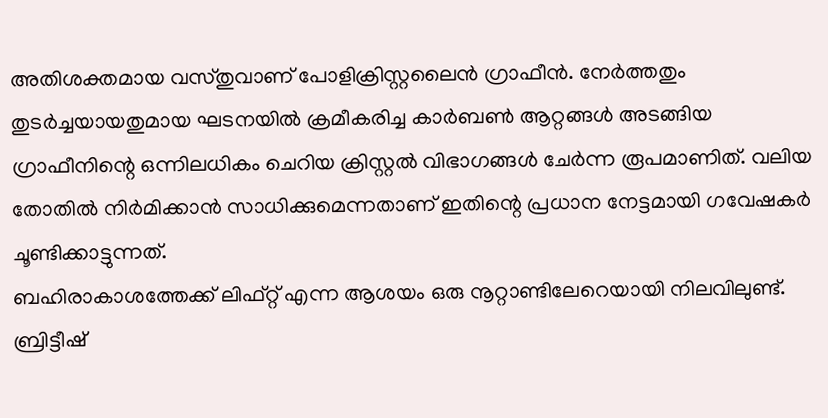അതിശക്തമായ വസ്തുവാണ് പോളിക്രിസ്റ്റലൈൻ ഗ്രാഫീൻ. നേർത്തതും തുടർച്ചയായതുമായ ഘടനയിൽ ക്രമീകരിച്ച കാർബൺ ആറ്റങ്ങൾ അടങ്ങിയ ഗ്രാഫീനിന്റെ ഒന്നിലധികം ചെറിയ ക്രിസ്റ്റൽ വിഭാഗങ്ങൾ ചേർന്ന രൂപമാണിത്. വലിയ തോതിൽ നിർമിക്കാൻ സാധിക്കുമെന്നതാണ് ഇതിന്റെ പ്രധാന നേട്ടമായി ഗവേഷകർ ചൂണ്ടിക്കാട്ടുന്നത്.
ബഹിരാകാശത്തേക്ക് ലിഫ്റ്റ് എന്ന ആശയം ഒരു നൂറ്റാണ്ടിലേറെയായി നിലവിലുണ്ട്. ബ്രിട്ടീഷ്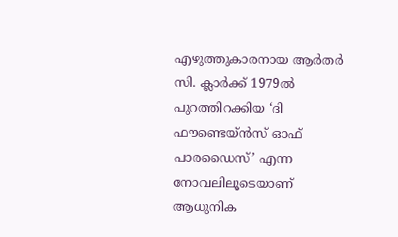എഴുത്തുകാരനായ ആർതർ സി. ക്ലാർക്ക് 1979ൽ പുറത്തിറക്കിയ ‘ദി ഫൗണ്ടെയ്ൻസ് ഓഫ് പാരഡൈസ്’ എന്ന നോവലിലൂടെയാണ് ആധുനിക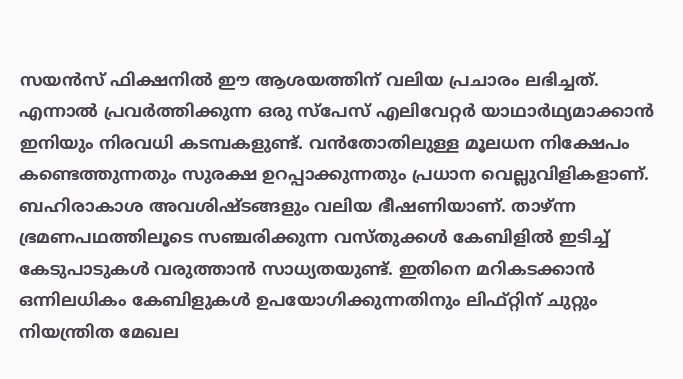സയൻസ് ഫിക്ഷനിൽ ഈ ആശയത്തിന് വലിയ പ്രചാരം ലഭിച്ചത്.
എന്നാൽ പ്രവർത്തിക്കുന്ന ഒരു സ്പേസ് എലിവേറ്റർ യാഥാർഥ്യമാക്കാൻ ഇനിയും നിരവധി കടമ്പകളുണ്ട്. വൻതോതിലുള്ള മൂലധന നിക്ഷേപം കണ്ടെത്തുന്നതും സുരക്ഷ ഉറപ്പാക്കുന്നതും പ്രധാന വെല്ലുവിളികളാണ്. ബഹിരാകാശ അവശിഷ്ടങ്ങളും വലിയ ഭീഷണിയാണ്. താഴ്ന്ന ഭ്രമണപഥത്തിലൂടെ സഞ്ചരിക്കുന്ന വസ്തുക്കൾ കേബിളിൽ ഇടിച്ച് കേടുപാടുകൾ വരുത്താൻ സാധ്യതയുണ്ട്. ഇതിനെ മറികടക്കാൻ ഒന്നിലധികം കേബിളുകൾ ഉപയോഗിക്കുന്നതിനും ലിഫ്റ്റിന് ചുറ്റും നിയന്ത്രിത മേഖല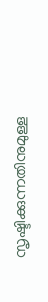സൃഷ്ടിക്കുന്നതിനുമുള്ള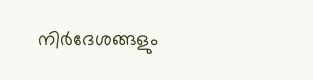നിർദേശങ്ങളും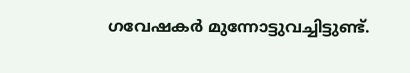ഗവേഷകർ മുന്നോട്ടുവച്ചിട്ടുണ്ട്.